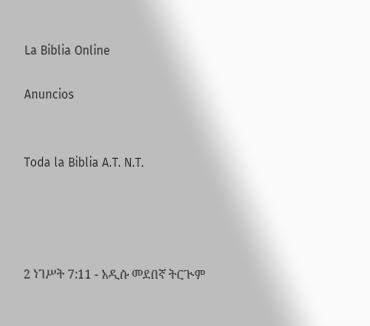La Biblia Online

Anuncios


Toda la Biblia A.T. N.T.




2 ነገሥት 7:11 - አዲሱ መደበኛ ትርጒም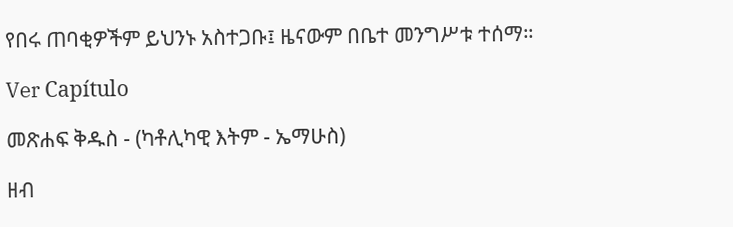የበሩ ጠባቂዎችም ይህንኑ አስተጋቡ፤ ዜናውም በቤተ መንግሥቱ ተሰማ።

Ver Capítulo

መጽሐፍ ቅዱስ - (ካቶሊካዊ እትም - ኤማሁስ)

ዘብ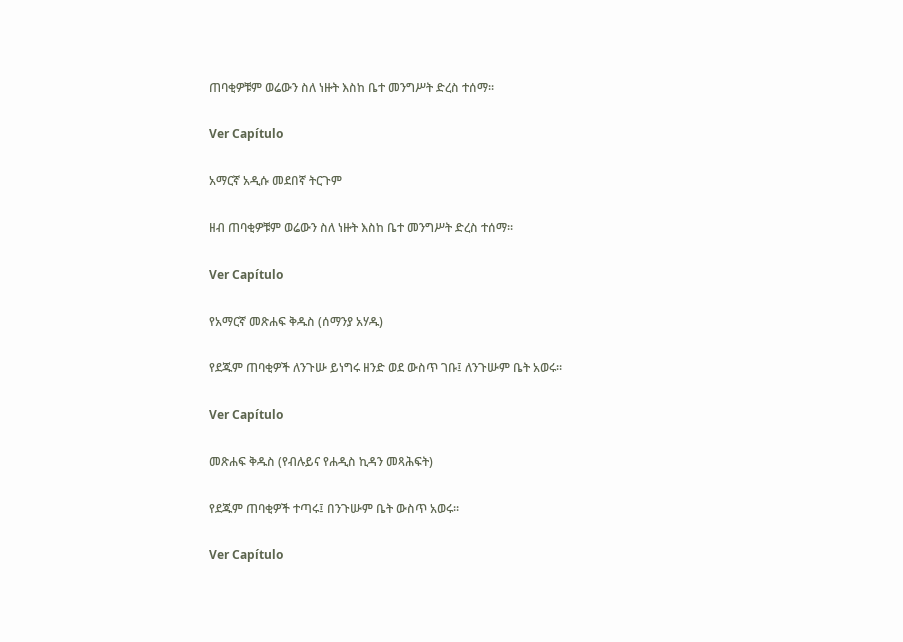ጠባቂዎቹም ወሬውን ስለ ነዙት እስከ ቤተ መንግሥት ድረስ ተሰማ።

Ver Capítulo

አማርኛ አዲሱ መደበኛ ትርጉም

ዘብ ጠባቂዎቹም ወሬውን ስለ ነዙት እስከ ቤተ መንግሥት ድረስ ተሰማ።

Ver Capítulo

የአማርኛ መጽሐፍ ቅዱስ (ሰማንያ አሃዱ)

የደጁም ጠባቂዎች ለንጉሡ ይነግሩ ዘንድ ወደ ውስጥ ገቡ፤ ለንጉሡም ቤት አወሩ።

Ver Capítulo

መጽሐፍ ቅዱስ (የብሉይና የሐዲስ ኪዳን መጻሕፍት)

የደጁም ጠባቂዎች ተጣሩ፤ በንጉሡም ቤት ውስጥ አወሩ።

Ver Capítulo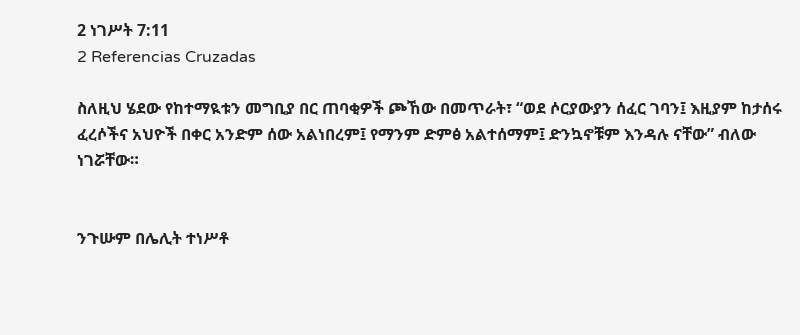2 ነገሥት 7:11
2 Referencias Cruzadas

ስለዚህ ሄደው የከተማዪቱን መግቢያ በር ጠባቂዎች ጮኸው በመጥራት፣ “ወደ ሶርያውያን ሰፈር ገባን፤ እዚያም ከታሰሩ ፈረሶችና አህዮች በቀር አንድም ሰው አልነበረም፤ የማንም ድምፅ አልተሰማም፤ ድንኳኖቹም እንዳሉ ናቸው” ብለው ነገሯቸው።


ንጉሡም በሌሊት ተነሥቶ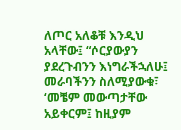ለጦር አለቆቹ እንዲህ አላቸው፤ “ሶርያውያን ያደረጉብንን እነግራችኋለሁ፤ መራባችንን ስለሚያውቁ፣ ‘መቼም መውጣታቸው አይቀርም፤ ከዚያም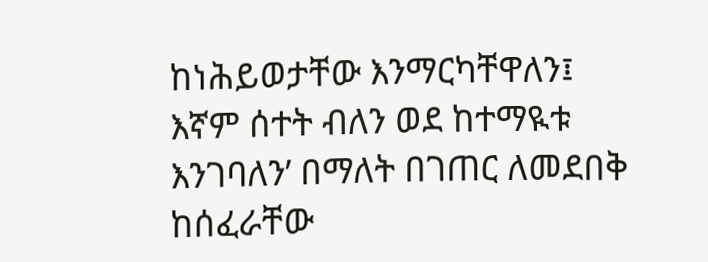ከነሕይወታቸው እንማርካቸዋለን፤ እኛም ሰተት ብለን ወደ ከተማዪቱ እንገባለን’ በማለት በገጠር ለመደበቅ ከሰፈራቸው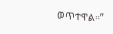ወጥተዋል።”